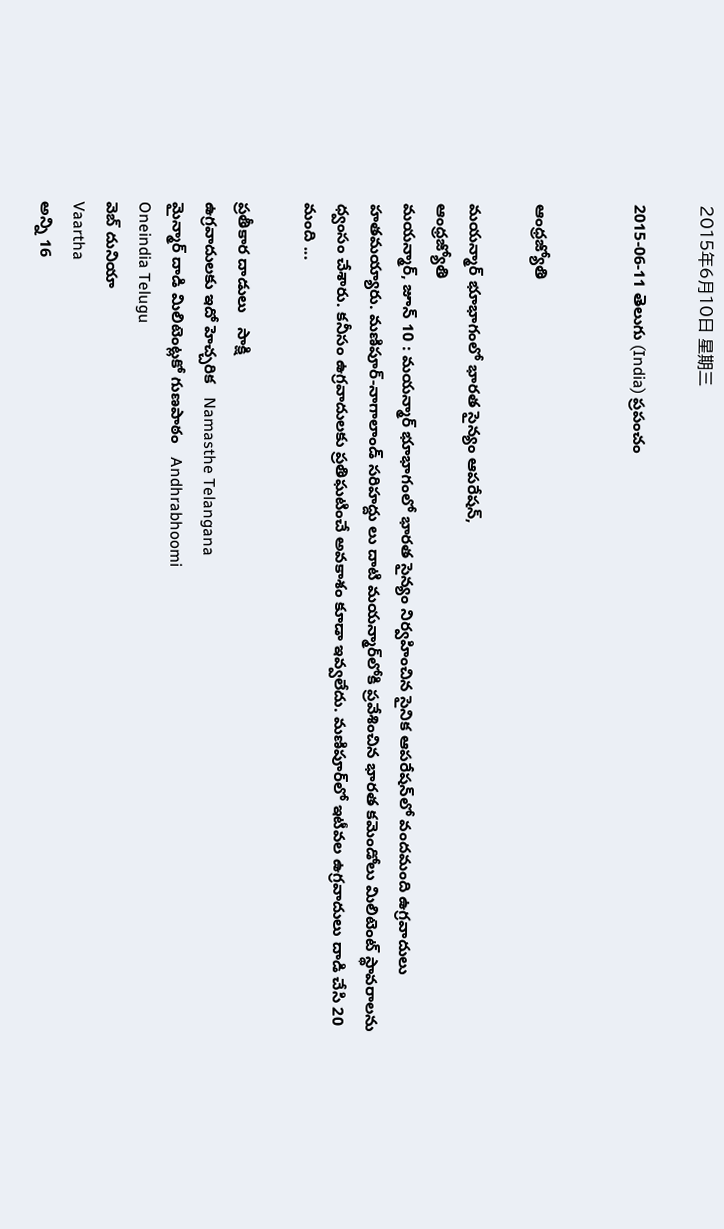2015年6月10日 星期三

2015-06-11 తెలుగు (India) ప్రపంచం


ఆంధ్రజ్యోతి

మయన్మార్‌ భూభాగంలో భారత సైన్యం ఆపరేషన్‌,
ఆంధ్రజ్యోతి
మయన్మార్‌, జూన్‌ 10 : మయన్మార్‌ భూభాగంలో భారత సైన్యం నిర్వహించిన సైనిక ఆపరేషన్‌లో వందమంది ఉగ్రవాదులు హతమయ్యారు. మణిపూర్‌-నాగాలాండ్‌ సరిహద్దు లు దాటి మయన్మార్‌లోకి ప్రవేశించిన భారత కమెండోలు మిలిటెంట్‌ స్థావరాలను ధ్వంసం చేశారు. కనీసం ఉగ్రవాదులకు ప్రతిఘటించే అవకాశం కూడా ఇవ్వలేదు. మణిపూర్‌లో ఇటీవల ఉగ్రవాదులు దాడి చేసి 20 మంది ...

ప్రతీకార దాడులు   సాక్షి
ఉగ్రవాదులకు ఇదో హెచ్చరిక   Namasthe Telangana
మైన్మార్ దాడి మిలిటెంట్లకో గుణపాఠం   Andhrabhoomi
Oneindia Telugu
వెబ్ దునియా
Vaartha
అన్ని 16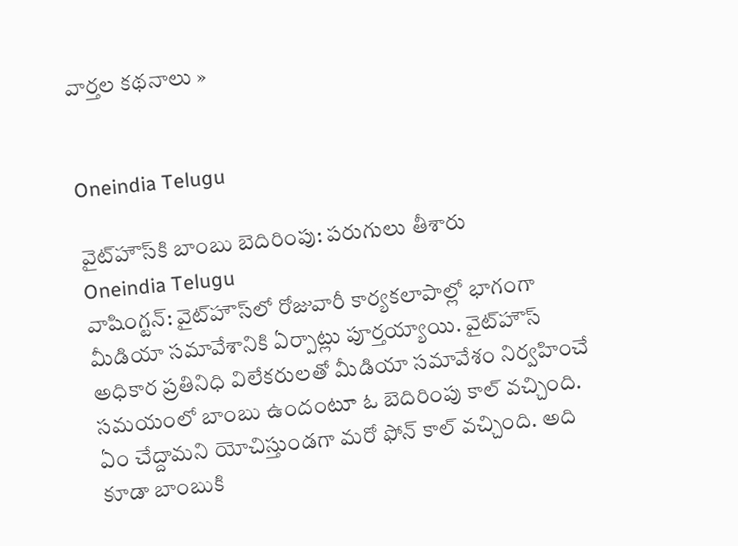వార్తల కథనాలు »


Oneindia Telugu

వైట్‌హౌస్‌కి బాంబు బెదిరింపు: పరుగులు తీశారు
Oneindia Telugu
వాషింగ్టన్: వైట్‌హౌస్‌లో రోజువారీ కార్యకలాపాల్లో భాగంగా మీడియా సమావేశానికి ఏర్పాట్లు పూర్తయ్యాయి. వైట్‌హౌస్‌ అధికార ప్రతినిధి విలేకరులతో మీడియా సమావేశం నిర్వహించే సమయంలో బాంబు ఉందంటూ ఓ బెదిరింపు కాల్‌ వచ్చింది. ఏం చేద్దామని యోచిస్తుండగా మరో ఫోన్ కాల్ వచ్చింది. అది కూడా బాంబుకి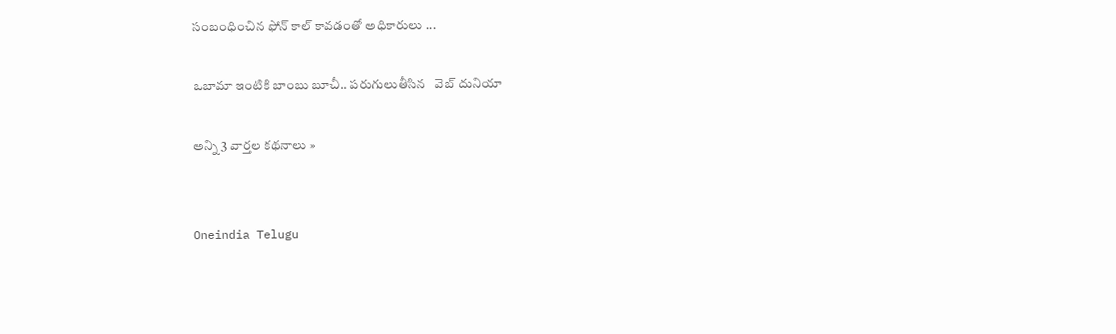సంబంధించిన ఫోన్ కాల్ కావడంతో అధికారులు ...

ఒబామా ఇంటికి బాంబు బూచీ.. పరుగులుతీసిన   వెబ్ దునియా

అన్ని 3 వార్తల కథనాలు »


Oneindia Telugu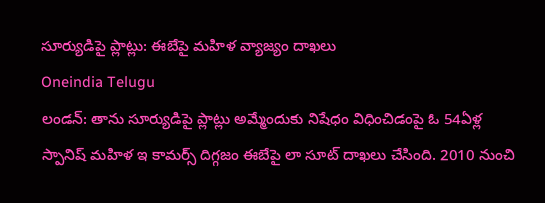సూర్యుడిపై ప్లాట్లు: ఈబేపై మహిళ వ్యాజ్యం దాఖలు
Oneindia Telugu
లండన్: తాను సూర్యుడిపై ప్లాట్లు అమ్మేందుకు నిషేధం విధించిడంపై ఓ 54ఏళ్ల స్పానిష్ మహిళ ఇ కామర్స్ దిగ్గజం ఈబేపై లా సూట్ దాఖలు చేసింది. 2010 నుంచి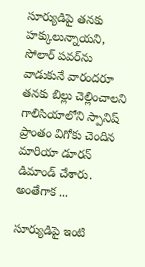సూర్యుడిపై తనకు హక్కులున్నాయని, సోలార్ పవర్‌ను వాడుకునే వారందరూ తనకు బిల్లు చెల్లించాలని గాలిసియాలోని స్పానిష్ ప్రాంతం విగోకు చెందిన మారియా డూరన్ డిమాండ్ చేశారు. అంతేగాక ...

సూర్యుడిపై ఇంటి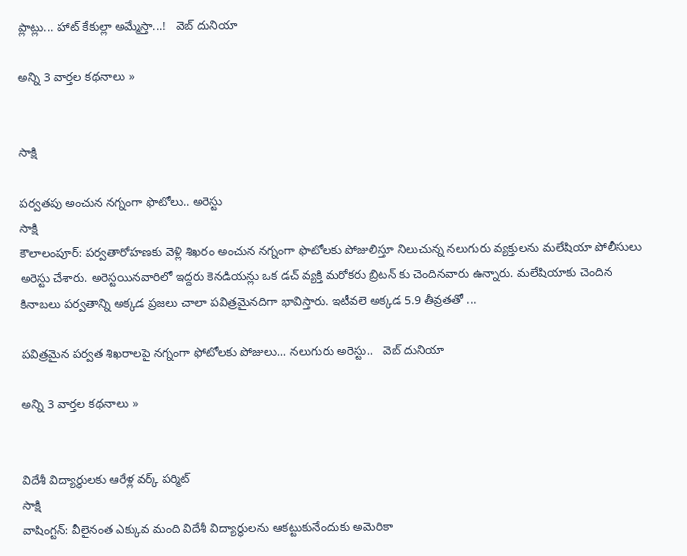ప్లాట్లు... హాట్ కేకుల్లా అమ్మేస్తా...!   వెబ్ దునియా

అన్ని 3 వార్తల కథనాలు »


సాక్షి

పర్వతపు అంచున నగ్నంగా ఫొటోలు.. అరెస్టు
సాక్షి
కౌలాలంపూర్: పర్వతారోహణకు వెళ్లి శిఖరం అంచున నగ్నంగా ఫొటోలకు పోజులిస్తూ నిలుచున్న నలుగురు వ్యక్తులను మలేషియా పోలీసులు అరెస్టు చేశారు. అరెస్టయినవారిలో ఇద్దరు కెనడియన్లు ఒక డచ్ వ్యక్తి మరోకరు బ్రిటన్ కు చెందినవారు ఉన్నారు. మలేషియాకు చెందిన కినాబలు పర్వతాన్ని అక్కడ ప్రజలు చాలా పవిత్రమైనదిగా భావిస్తారు. ఇటీవలె అక్కడ 5.9 తీవ్రతతో ...

పవిత్రమైన పర్వత శిఖరాలపై నగ్నంగా ఫోటోలకు పోజులు... నలుగురు అరెస్టు..   వెబ్ దునియా

అన్ని 3 వార్తల కథనాలు »


విదేశీ విద్యార్థులకు ఆరేళ్ల వర్క్ పర్మిట్
సాక్షి
వాషింగ్టన్: వీలైనంత ఎక్కువ మంది విదేశీ విద్యార్థులను ఆకట్టుకునేందుకు అమెరికా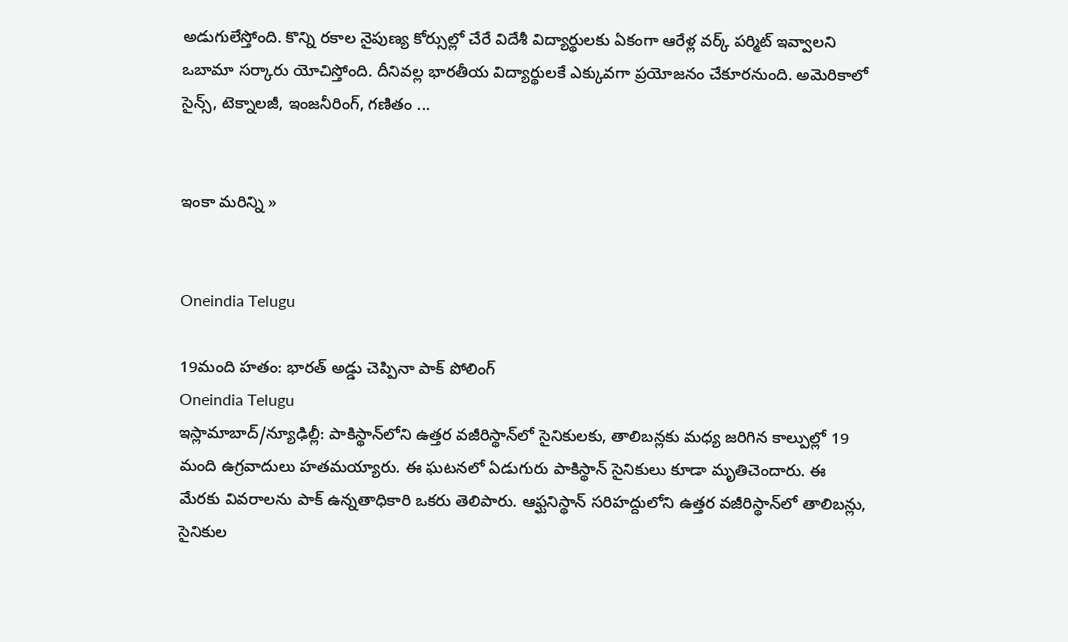అడుగులేస్తోంది. కొన్ని రకాల నైపుణ్య కోర్సుల్లో చేరే విదేశీ విద్యార్థులకు ఏకంగా ఆరేళ్ల వర్క్ పర్మిట్ ఇవ్వాలని ఒబామా సర్కారు యోచిస్తోంది. దీనివల్ల భారతీయ విద్యార్థులకే ఎక్కువగా ప్రయోజనం చేకూరనుంది. అమెరికాలో సైన్స్, టెక్నాలజీ, ఇంజనీరింగ్, గణితం ...


ఇంకా మరిన్ని »


Oneindia Telugu

19మంది హతం: భారత్ అడ్డు చెప్పినా పాక్ పోలింగ్
Oneindia Telugu
ఇస్లామాబాద్/న్యూఢిల్లీ: పాకిస్థాన్‌లోని ఉత్తర వజీరిస్థాన్‌లో సైనికులకు, తాలిబన్లకు మధ్య జరిగిన కాల్పుల్లో 19 మంది ఉగ్రవాదులు హతమయ్యారు. ఈ ఘటనలో ఏడుగురు పాకిస్థాన్‌ సైనికులు కూడా మృతిచెందారు. ఈ మేరకు వివరాలను పాక్ ఉన్నతాధికారి ఒకరు తెలిపారు. ఆఫ్ఘనిస్థాన్‌ సరిహద్దులోని ఉత్తర వజీరిస్థాన్‌లో తాలిబన్లు, సైనికుల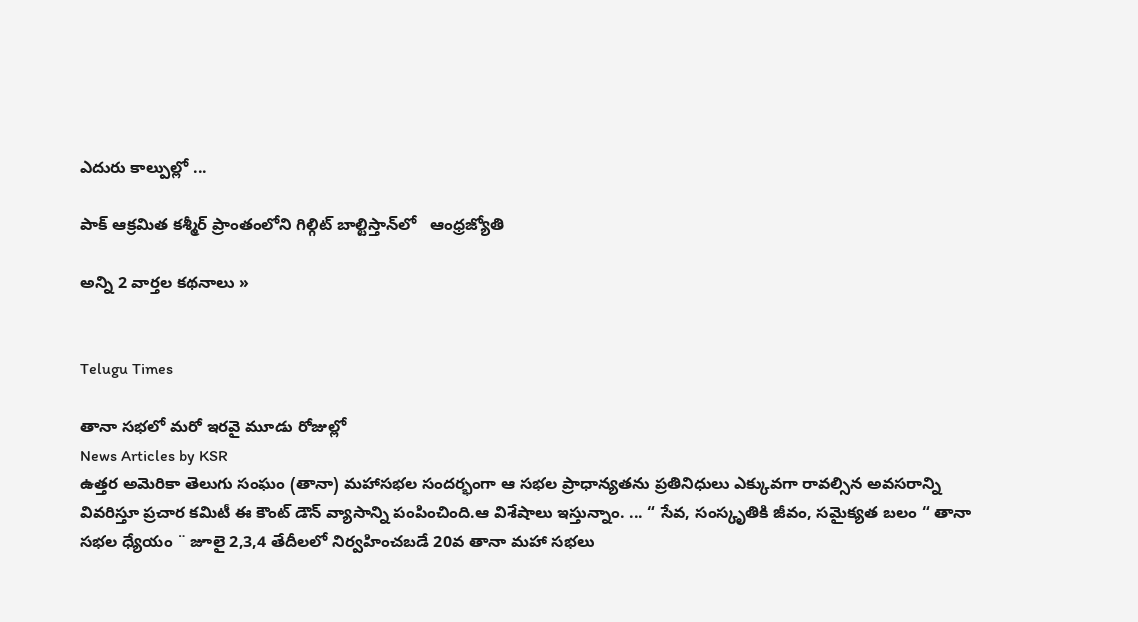ఎదురు కాల్పుల్లో ...

పాక్‌ ఆక్రమిత కశ్మీర్‌ ప్రాంతంలోని గిల్గిట్‌ బాల్టిస్తాన్‌లో   ఆంధ్రజ్యోతి

అన్ని 2 వార్తల కథనాలు »


Telugu Times

తానా సభలో మరో ఇరవై మూడు రోజుల్లో
News Articles by KSR
ఉత్తర అమెరికా తెలుగు సంఘం (తానా) మహాసభల సందర్భంగా ఆ సభల ప్రాధాన్యతను ప్రతినిధులు ఎక్కువగా రావల్సిన అవసరాన్ని వివరిస్తూ ప్రచార కమిటీ ఈ కౌంట్ డౌన్ వ్యాసాన్ని పంపించింది.ఆ విశేషాలు ఇస్తున్నాం. ... “ సేవ, సంస్కృతికి జీవం, సమైక్యత బలం “ తానా సభల ధ్యేయం ¨ జూలై 2,3,4 తేదీలలో నిర్వహించబడే 20వ తానా మహా సభలు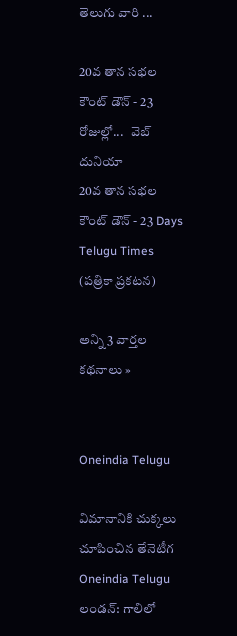తెలుగు వారి ...

20వ తాన సభల కౌంట్ డౌన్ - 23 రోజుల్లో...   వెబ్ దునియా
20వ తాన సభల కౌంట్ డౌన్ - 23 Days   Telugu Times (పత్రికా ప్రకటన)

అన్ని 3 వార్తల కథనాలు »


Oneindia Telugu

విమానానికి చుక్కలు చూపించిన తేనెటీగ
Oneindia Telugu
లండన్: గాలిలో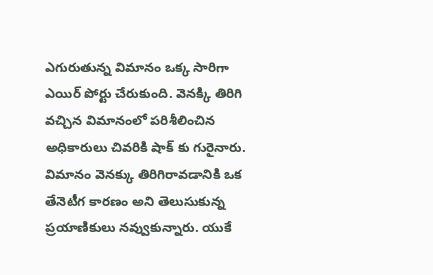ఎగురుతున్న విమానం ఒక్క సారిగా ఎయిర్ పోర్టు చేరుకుంది. వెనక్కి తిరిగి వచ్చిన విమానంలో పరిశీలించిన అధికారులు చివరికి షాక్ కు గురైనారు. విమానం వెనక్కు తిరిగిరావడానికి ఒక తేనెటీగ కారణం అని తెలుసుకున్న ప్రయాణికులు నవ్వుకున్నారు. యుకే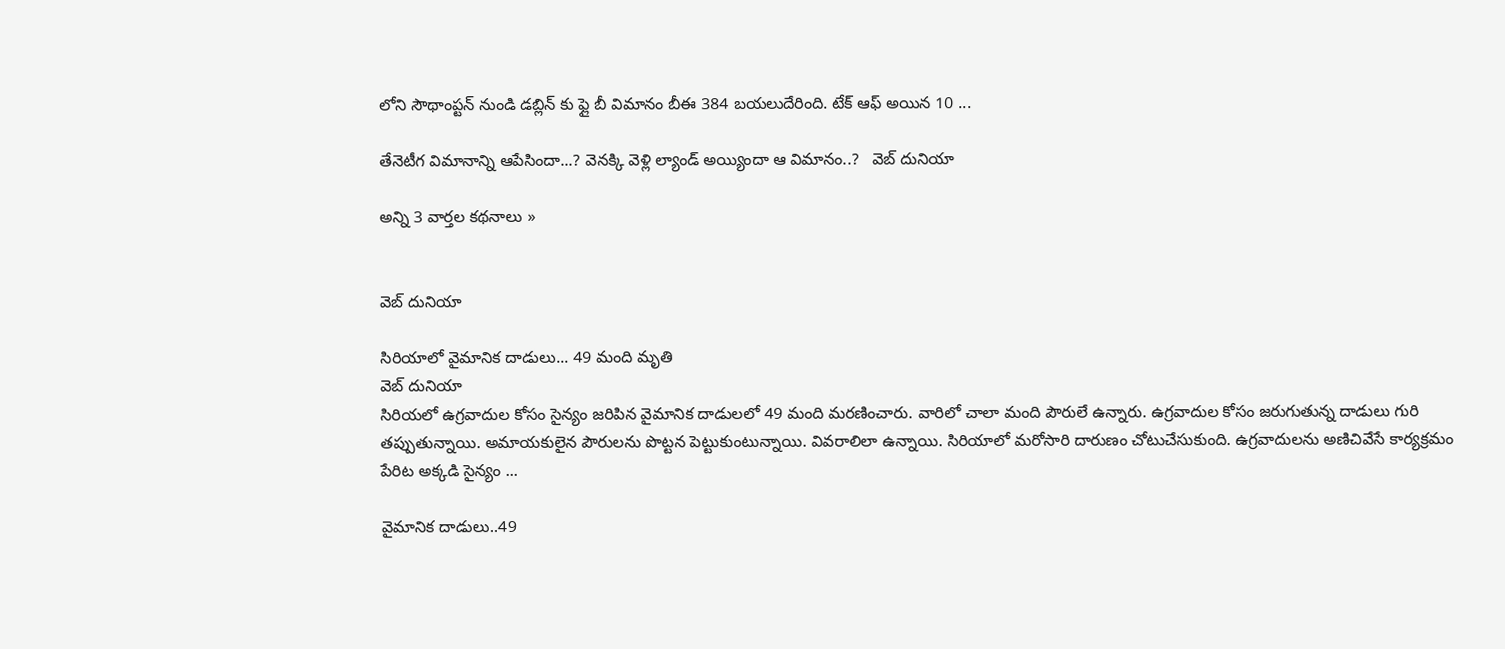లోని సౌథాంప్టన్ నుండి డబ్లిన్ కు ఫ్లై బీ విమానం బీఈ 384 బయలుదేరింది. టేక్ ఆఫ్ అయిన 10 ...

తేనెటీగ విమానాన్ని ఆపేసిందా...? వెనక్కి వెళ్లి ల్యాండ్ అయ్యిందా ఆ విమానం..?   వెబ్ దునియా

అన్ని 3 వార్తల కథనాలు »


వెబ్ దునియా

సిరియాలో వైమానిక దాడులు... 49 మంది మృతి
వెబ్ దునియా
సిరియలో ఉగ్రవాదుల కోసం సైన్యం జరిపిన వైమానిక దాడులలో 49 మంది మరణించారు. వారిలో చాలా మంది పౌరులే ఉన్నారు. ఉగ్రవాదుల కోసం జరుగుతున్న దాడులు గురి తప్పుతున్నాయి. అమాయకులైన పౌరులను పొట్టన పెట్టుకుంటున్నాయి. వివరాలిలా ఉన్నాయి. సిరియాలో మరోసారి దారుణం చోటుచేసుకుంది. ఉగ్రవాదులను అణిచివేసే కార్యక్రమం పేరిట అక్కడి సైన్యం ...

వైమానిక దాడులు..49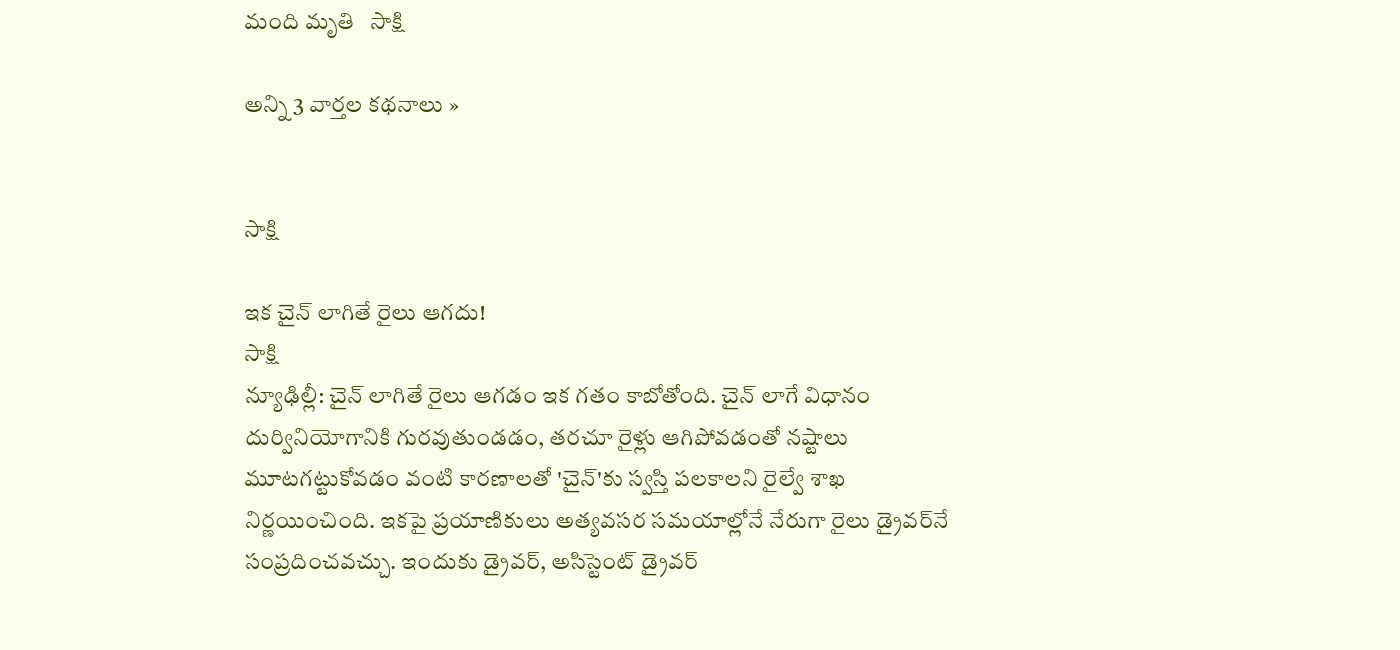మంది మృతి   సాక్షి

అన్ని 3 వార్తల కథనాలు »


సాక్షి

ఇక చైన్ లాగితే రైలు ఆగదు!
సాక్షి
న్యూఢిల్లీ: చైన్ లాగితే రైలు ఆగడం ఇక గతం కాబోతోంది. చైన్ లాగే విధానం దుర్వినియోగానికి గురవుతుండడం, తరచూ రైళ్లు ఆగిపోవడంతో నష్టాలు మూటగట్టుకోవడం వంటి కారణాలతో 'చైన్'కు స్వస్తి పలకాలని రైల్వే శాఖ నిర్ణయించింది. ఇకపై ప్రయాణికులు అత్యవసర సమయాల్లోనే నేరుగా రైలు డ్రైవర్‌నే సంప్రదించవచ్చు. ఇందుకు డ్రైవర్, అసిస్టెంట్ డ్రైవర్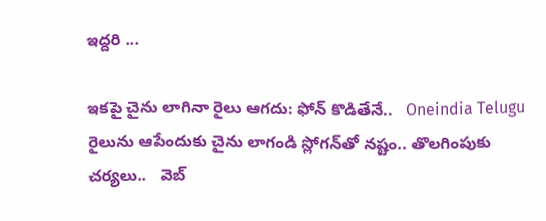ఇద్దరి ...

ఇకపై చైను లాగినా రైలు ఆగదు: ఫోన్ కొడితేనే..   Oneindia Telugu
రైలును ఆపేందుకు చైను లాగండి స్లోగన్‌తో నష్టం.. తొలగింపుకు చర్యలు..   వెబ్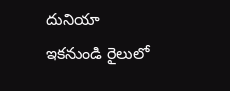దునియా
ఇకనుండి రైలులో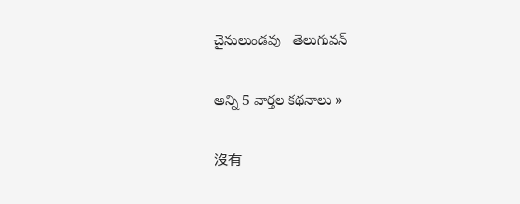చైనులుండవు   తెలుగువన్

అన్ని 5 వార్తల కథనాలు »

沒有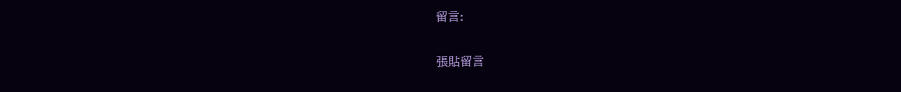留言:

張貼留言